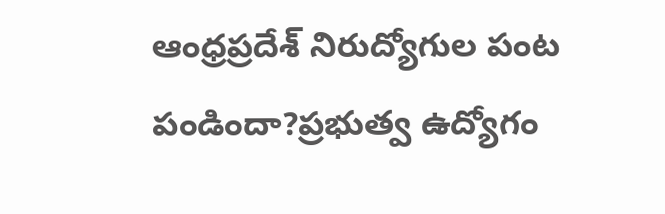ఆంధ్రప్రదేశ్ నిరుద్యోగుల పంట పండిందా?ప్రభుత్వ ఉద్యోగం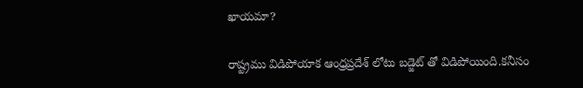ఖాయమా?

రాష్ట్రము విడిపోయాక ఆంధ్రప్రదేశ్ లోటు బడ్జెట్ తో విడిపోయింది.కనీసం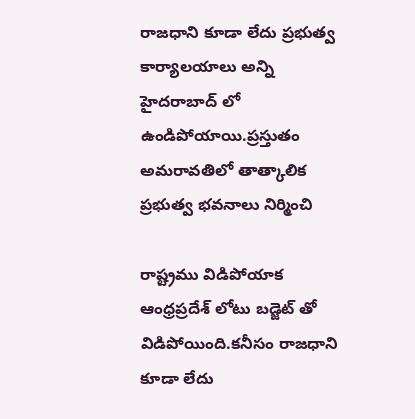రాజధాని కూడా లేదు ప్రభుత్వ కార్యాలయాలు అన్ని హైదరాబాద్ లో ఉండిపోయాయి.ప్రస్తుతం అమరావతిలో తాత్కాలిక ప్రభుత్వ భవనాలు నిర్మించి

రాష్ట్రము విడిపోయాక ఆంధ్రప్రదేశ్ లోటు బడ్జెట్ తో విడిపోయింది.కనీసం రాజధాని కూడా లేదు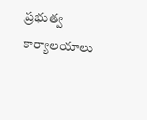ప్రభుత్వ కార్యాలయాలు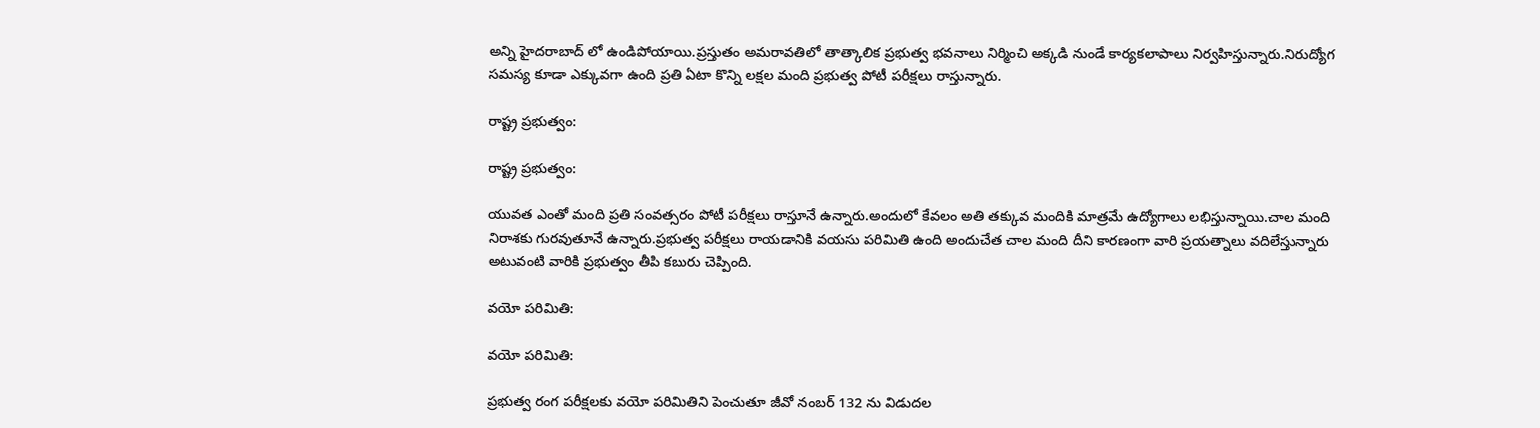అన్ని హైదరాబాద్ లో ఉండిపోయాయి.ప్రస్తుతం అమరావతిలో తాత్కాలిక ప్రభుత్వ భవనాలు నిర్మించి అక్కడి నుండే కార్యకలాపాలు నిర్వహిస్తున్నారు.నిరుద్యోగ సమస్య కూడా ఎక్కువగా ఉంది ప్రతి ఏటా కొన్ని లక్షల మంది ప్రభుత్వ పోటీ పరీక్షలు రాస్తున్నారు.

రాష్ట్ర ప్రభుత్వం:

రాష్ట్ర ప్రభుత్వం:

యువత ఎంతో మంది ప్రతి సంవత్సరం పోటీ పరీక్షలు రాస్తూనే ఉన్నారు.అందులో కేవలం అతి తక్కువ మందికి మాత్రమే ఉద్యోగాలు లభిస్తున్నాయి.చాల మంది నిరాశకు గురవుతూనే ఉన్నారు.ప్రభుత్వ పరీక్షలు రాయడానికి వయసు పరిమితి ఉంది అందుచేత చాల మంది దీని కారణంగా వారి ప్రయత్నాలు వదిలేస్తున్నారు అటువంటి వారికి ప్రభుత్వం తీపి కబురు చెప్పింది.

వయో పరిమితి:

వయో పరిమితి:

ప్రభుత్వ రంగ పరీక్షలకు వయో పరిమితిని పెంచుతూ జీవో నంబర్ 132 ను విడుదల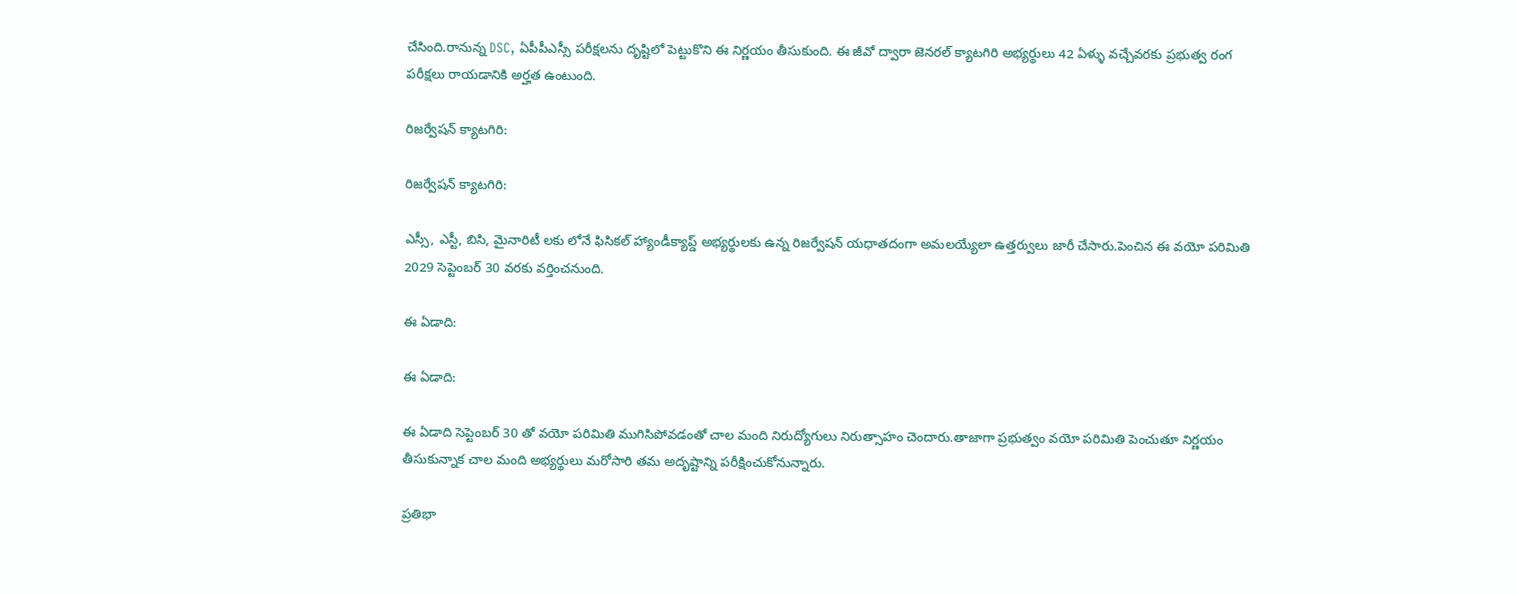చేసింది.రానున్న DSC, ఏపీపీఎస్సీ పరీక్షలను దృష్టిలో పెట్టుకొని ఈ నిర్ణయం తీసుకుంది. ఈ జీవో ద్వారా జెనరల్ క్యాటగిరి అభ్యర్థులు 42 ఏళ్ళు వచ్చేవరకు ప్రభుత్వ రంగ పరీక్షలు రాయడానికి అర్హత ఉంటుంది.

రిజర్వేషన్ క్యాటగిరి:

రిజర్వేషన్ క్యాటగిరి:

ఎస్సీ, ఎస్టీ, బిసి, మైనారిటీ లకు లోనే ఫిసికల్ హ్యాండీక్యాప్డ్ అభ్యర్థులకు ఉన్న రిజర్వేషన్ యధాతదంగా అమలయ్యేలా ఉత్తర్వులు జారీ చేసారు.పెంచిన ఈ వయో పరిమితి 2029 సెప్టెంబర్ 30 వరకు వర్తించనుంది.

ఈ ఏడాది:

ఈ ఏడాది:

ఈ ఏడాది సెప్టెంబర్ 30 తో వయో పరిమితి ముగిసిపోవడంతో చాల మంది నిరుద్యోగులు నిరుత్సాహం చెందారు.తాజాగా ప్రభుత్వం వయో పరిమితి పెంచుతూ నిర్ణయం తీసుకున్నాక చాల మంది అభ్యర్థులు మరోసారి తమ అదృష్టాన్ని పరీక్షించుకోనున్నారు.

ప్రతిభా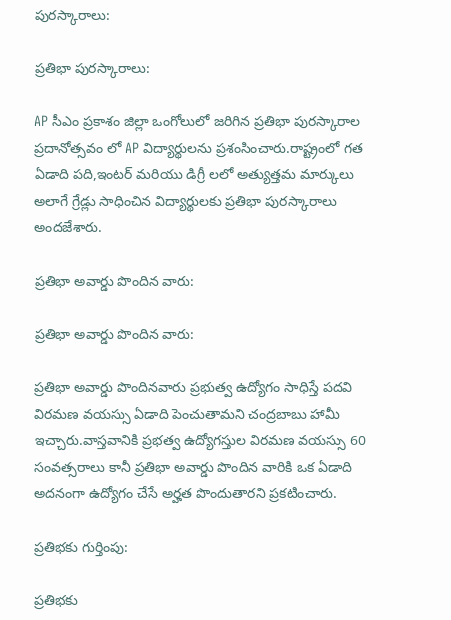పురస్కారాలు:

ప్రతిభా పురస్కారాలు:

AP సీఎం ప్రకాశం జిల్లా ఒంగోలులో జరిగిన ప్రతిభా పురస్కారాల ప్రదానోత్సవం లో AP విద్యార్థులను ప్రశంసించారు.రాష్ట్రంలో గత ఏడాది పది,ఇంటర్ మరియు డిగ్రీ లలో అత్యుత్తమ మార్కులు అలాగే గ్రేడ్లు సాధించిన విద్యార్థులకు ప్రతిభా పురస్కారాలు అందజేశారు.

ప్రతిభా అవార్డు పొందిన వారు:

ప్రతిభా అవార్డు పొందిన వారు:

ప్రతిభా అవార్డు పొందినవారు ప్రభుత్వ ఉద్యోగం సాధిస్తే పదవి విరమణ వయస్సు ఏడాది పెంచుతామని చంద్రబాబు హామీ ఇచ్చారు.వాస్తవానికి ప్రభత్వ ఉద్యోగస్తుల విరమణ వయస్సు 60 సంవత్సరాలు కానీ ప్రతిభా అవార్డు పొందిన వారికి ఒక ఏడాది అదనంగా ఉద్యోగం చేసే అర్హత పొందుతారని ప్రకటించారు.

ప్రతిభకు గుర్తింపు:

ప్రతిభకు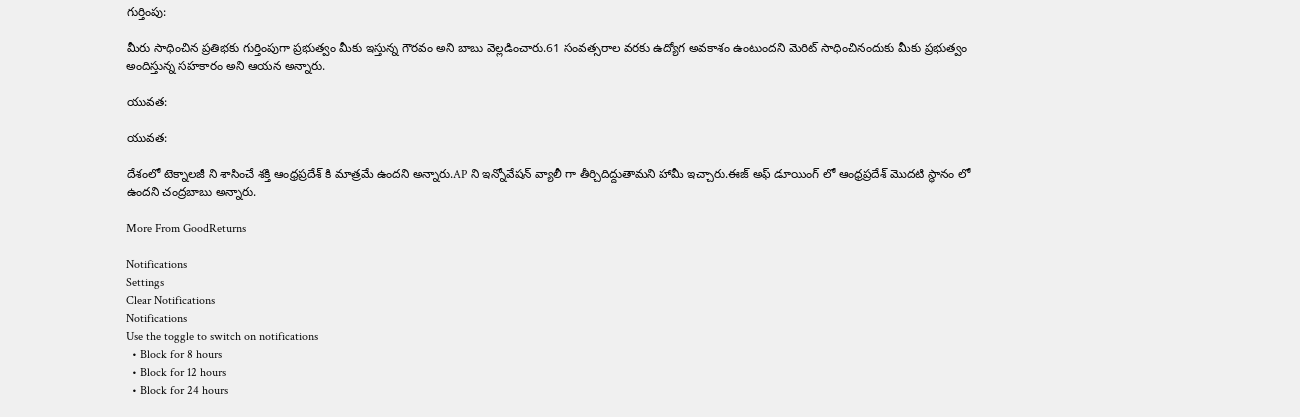గుర్తింపు:

మీరు సాధించిన ప్రతిభకు గుర్తింపుగా ప్రభుత్వం మీకు ఇస్తున్న గౌరవం అని బాబు వెల్లడించారు.61 సంవత్సరాల వరకు ఉద్యోగ అవకాశం ఉంటుందని మెరిట్ సాధించినందుకు మీకు ప్రభుత్వం అందిస్తున్న సహకారం అని ఆయన అన్నారు.

యువత:

యువత:

దేశంలో టెక్నాలజీ ని శాసించే శక్తి ఆంధ్రప్రదేశ్ కి మాత్రమే ఉందని అన్నారు.AP ని ఇన్నోవేషన్ వ్యాలీ గా తీర్చిదిద్దుతామని హామీ ఇచ్చారు.ఈజ్ అఫ్ డూయింగ్ లో ఆంధ్రప్రదేశ్ మొదటి స్థానం లో ఉందని చంద్రబాబు అన్నారు.

More From GoodReturns

Notifications
Settings
Clear Notifications
Notifications
Use the toggle to switch on notifications
  • Block for 8 hours
  • Block for 12 hours
  • Block for 24 hours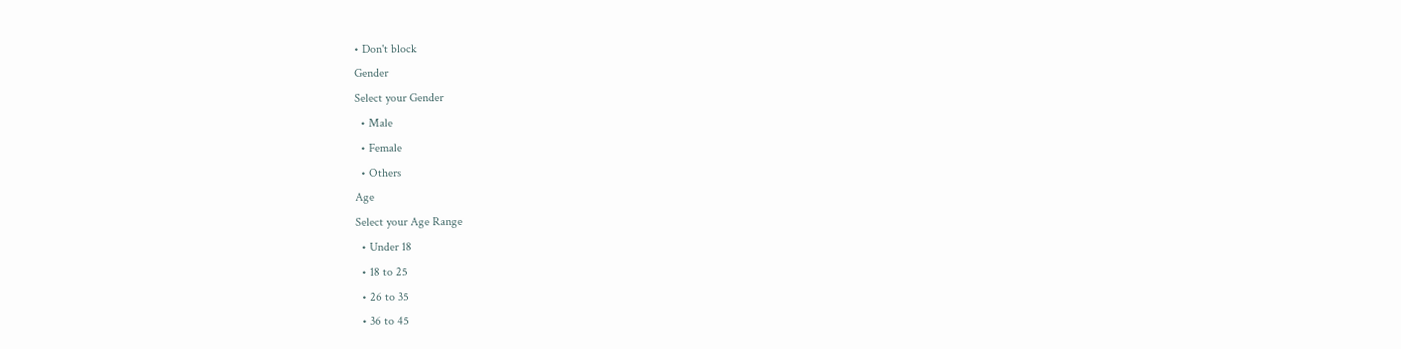• Don't block
Gender
Select your Gender
  • Male
  • Female
  • Others
Age
Select your Age Range
  • Under 18
  • 18 to 25
  • 26 to 35
  • 36 to 45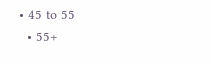• 45 to 55
  • 55+